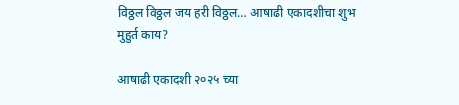विठ्ठल विठ्ठल जय हरी विठ्ठल… आषाढी एकादशीचा शुभ मुहुर्त काय?

आषाढी एकादशी २०२५ च्या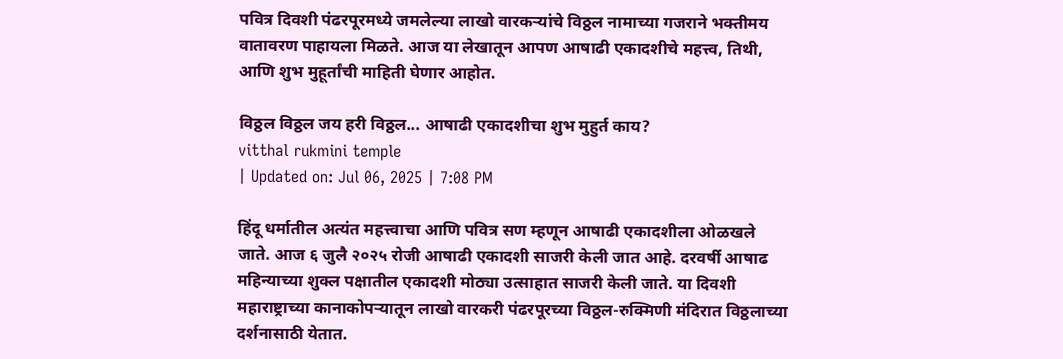पवित्र दिवशी पंढरपूरमध्ये जमलेल्या लाखो वारकऱ्यांचे विठ्ठल नामाच्या गजराने भक्तीमय वातावरण पाहायला मिळते. आज या लेखातून आपण आषाढी एकादशीचे महत्त्व, तिथी, आणि शुभ मुहूर्तांची माहिती घेणार आहोत.

विठ्ठल विठ्ठल जय हरी विठ्ठल... आषाढी एकादशीचा शुभ मुहुर्त काय?
vitthal rukmini temple
| Updated on: Jul 06, 2025 | 7:08 PM

हिंदू धर्मातील अत्यंत महत्त्वाचा आणि पवित्र सण म्हणून आषाढी एकादशीला ओळखले जाते. आज ६ जुलै २०२५ रोजी आषाढी एकादशी साजरी केली जात आहे. दरवर्षी आषाढ महिन्याच्या शुक्ल पक्षातील एकादशी मोठ्या उत्साहात साजरी केली जाते. या दिवशी महाराष्ट्राच्या कानाकोपऱ्यातून लाखो वारकरी पंढरपूरच्या विठ्ठल-रुक्मिणी मंदिरात विठ्ठलाच्या दर्शनासाठी येतात.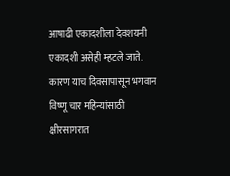आषाढी एकादशीला देवशयनी एकादशी असेही म्हटले जाते. कारण याच दिवसापासून भगवान विष्णू चार महिन्यांसाठी क्षीरसागरात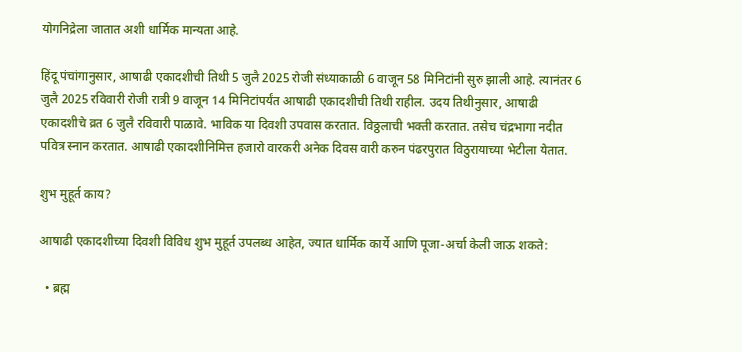योगनिद्रेला जातात अशी धार्मिक मान्यता आहे.

हिंदू पंचांगानुसार, आषाढी एकादशीची तिथी 5 जुलै 2025 रोजी संध्याकाळी 6 वाजून 58 मिनिटांनी सुरु झाली आहे. त्यानंतर 6 जुलै 2025 रविवारी रोजी रात्री 9 वाजून 14 मिनिटांपर्यंत आषाढी एकादशीची तिथी राहील. उदय तिथीनुसार, आषाढी एकादशीचे व्रत 6 जुलै रविवारी पाळावे. भाविक या दिवशी उपवास करतात. विठ्ठलाची भक्ती करतात. तसेच चंद्रभागा नदीत पवित्र स्नान करतात. आषाढी एकादशीनिमित्त हजारो वारकरी अनेक दिवस वारी करुन पंढरपुरात विठुरायाच्या भेटीला येतात.

शुभ मुहूर्त काय?

आषाढी एकादशीच्या दिवशी विविध शुभ मुहूर्त उपलब्ध आहेत, ज्यात धार्मिक कार्ये आणि पूजा-अर्चा केली जाऊ शकते:

  • ब्रह्म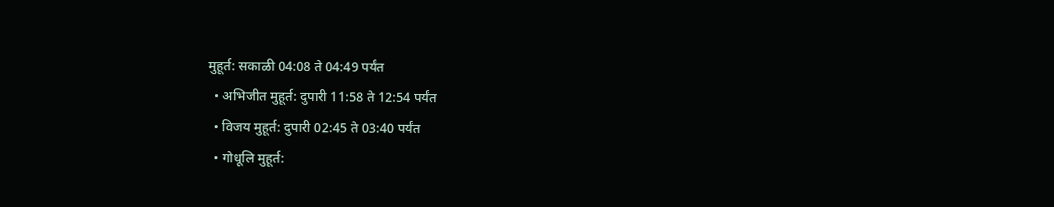मुहूर्त: सकाळी 04:08 ते 04:49 पर्यंत
  • अभिजीत मुहूर्त: दुपारी 11:58 ते 12:54 पर्यंत
  • विजय मुहूर्त: दुपारी 02:45 ते 03:40 पर्यंत
  • गोधूलि मुहूर्त: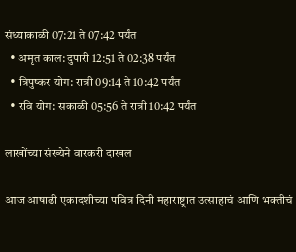संध्याकाळी 07:21 ते 07:42 पर्यंत
  • अमृत काल: दुपारी 12:51 ते 02:38 पर्यंत
  • त्रिपुष्कर योग: रात्री 09:14 ते 10:42 पर्यंत
  • रवि योग: सकाळी 05:56 ते रात्री 10:42 पर्यंत

लाखोंच्या संख्येने वारकरी दाखल

आज आषाढी एकादशीच्या पवित्र दिनी महाराष्ट्रात उत्साहाचं आणि भक्तीचं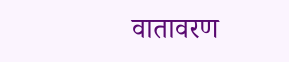वातावरण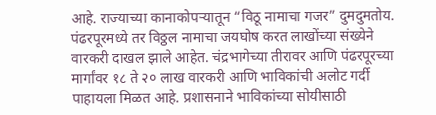आहे. राज्याच्या कानाकोपऱ्यातून “विठू नामाचा गजर” दुमदुमतोय. पंढरपूरमध्ये तर विठ्ठल नामाचा जयघोष करत लाखोंच्या संख्येने वारकरी दाखल झाले आहेत. चंद्रभागेच्या तीरावर आणि पंढरपूरच्या मार्गांवर १८ ते २० लाख वारकरी आणि भाविकांची अलोट गर्दी पाहायला मिळत आहे. प्रशासनाने भाविकांच्या सोयीसाठी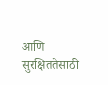आणि सुरक्षिततेसाठी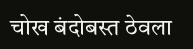चोख बंदोबस्त ठेवला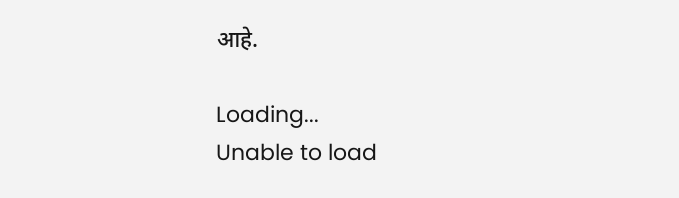आहे.

Loading...
Unable to load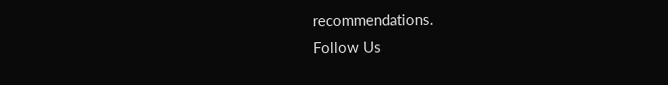recommendations.
Follow Us